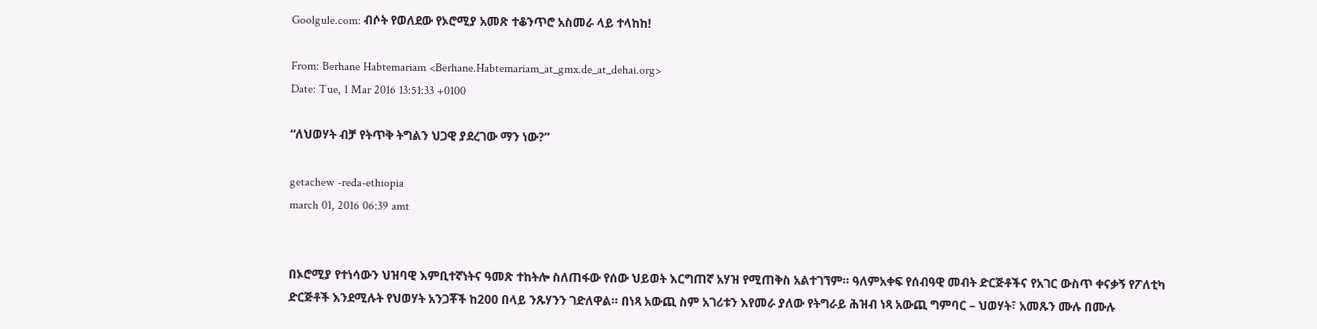Goolgule.com: ብሶት የወለደው የኦሮሚያ አመጽ ተቆንጥሮ አስመራ ላይ ተላከከ!

From: Berhane Habtemariam <Berhane.Habtemariam_at_gmx.de_at_dehai.org>
Date: Tue, 1 Mar 2016 13:51:33 +0100

“ለህወሃት ብቻ የትጥቅ ትግልን ህጋዊ ያደረገው ማን ነው?”

getachew -reda-ethiopia
march 01, 2016 06:39 amt


በኦሮሚያ የተነሳውን ህዝባዊ እምቢተኛነትና ዓመጽ ተከትሎ ስለጠፋው የሰው ህይወት እርግጠኛ አሃዝ የሚጠቅስ አልተገኘም። ዓለምአቀፍ የሰብዓዊ መብት ድርጅቶችና የአገር ውስጥ ቀናቃኝ የፖለቲካ ድርጅቶች እንደሚሉት የህወሃት አንጋቾች ከ200 በላይ ንጹሃንን ገድለዋል። በነጻ አውጪ ስም አገሪቱን እየመራ ያለው የትግራይ ሕዝብ ነጻ አውጪ ግምባር – ህወሃት፣ አመጹን ሙሉ በሙሉ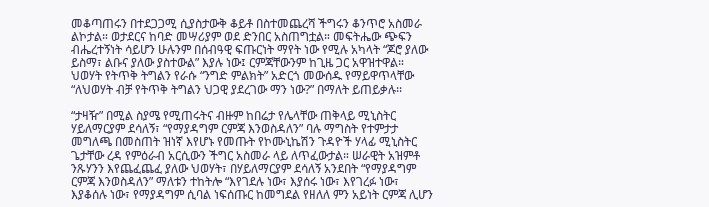መቆጣጠሩን በተደጋጋሚ ሲያስታውቅ ቆይቶ በስተመጨረሻ ችግሩን ቆንጥሮ አስመራ ልኮታል። ወታደርና ከባድ መሣሪያም ወደ ድንበር አስጠግቷል። መፍትሔው ጭፍን ብሔረተኝነት ሳይሆን ሁሉንም በሰብዓዊ ፍጡርነት ማየት ነው የሚሉ አካላት “ጆሮ ያለው ይስማ፣ ልቡና ያለው ያስተውል” እያሉ ነው፤ ርምጃቸውንም ከጊዜ ጋር አዋዝተዋል። ህወሃት የትጥቅ ትግልን የራሱ “ንግድ ምልክት” አድርጎ መውሰዱ የማይዋጥላቸው “ለህወሃት ብቻ የትጥቅ ትግልን ህጋዊ ያደረገው ማን ነው?” በማለት ይጠይቃሉ፡፡

“ታዛዥ” በሚል ስያሜ የሚጠሩትና ብዙም ከበሬታ የሌላቸው ጠቅላይ ሚኒስትር ሃይለማርያም ደሳለኝ፣ “የማያዳግም ርምጃ እንወስዳለን” ባሉ ማግስት የተምታታ መግለጫ በመስጠት ዝነኛ እየሆኑ የመጡት የኮሙኒኬሽን ጉዳዮች ሃላፊ ሚኒስትር ጌታቸው ረዳ የምዕራብ አርሲውን ችግር አስመራ ላይ ለጥፈውታል። ሠራዊት አዝምቶ ንጹሃንን እየጨፈጨፈ ያለው ህወሃት፣ በሃይለማርያም ደሳለኝ አንደበት “የማያዳግም ርምጃ እንወስዳለን” ማለቱን ተከትሎ “እየገደሉ ነው፣ እያሰሩ ነው፣ እየገረፉ ነው፣ እያቆሰሉ ነው፣ የማያዳግም ሲባል ነፍሰጡር ከመግደል የዘለለ ምን አይነት ርምጃ ሊሆን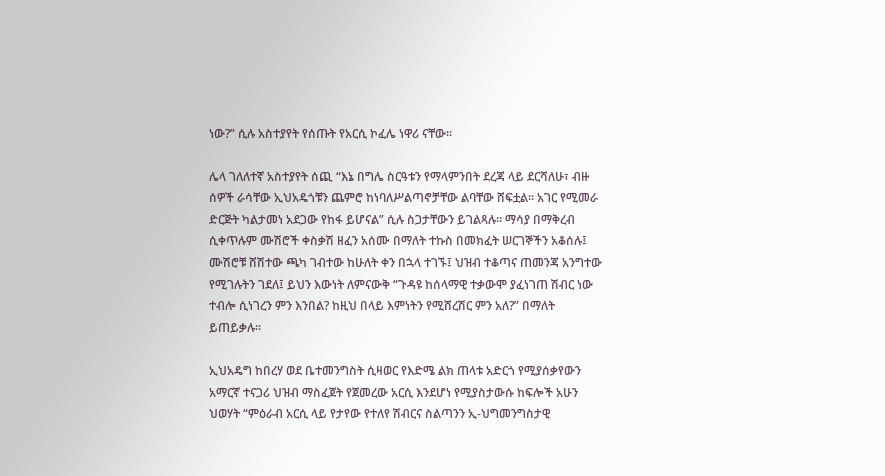ነው?” ሲሉ አስተያየት የሰጡት የአርሲ ኮፈሌ ነዋሪ ናቸው።

ሌላ ገለለተኛ አስተያየት ሰጪ “እኔ በግሌ ስርዓቱን የማላምንበት ደረጃ ላይ ደርሻለሁ፣ ብዙ ሰዎች ራሳቸው ኢህአዴጎቹን ጨምሮ ከነባለሥልጣኖቻቸው ልባቸው ሸፍቷል። አገር የሚመራ ድርጅት ካልታመነ አደጋው የከፋ ይሆናል” ሲሉ ስጋታቸውን ይገልጻሉ። ማሳያ በማቅረብ ሲቀጥሉም ሙሽሮች ቀስቃሽ ዘፈን አሰሙ በማለት ተኩስ በመክፈት ሠርገኞችን አቆሰሉ፤ ሙሽሮቹ ሸሽተው ጫካ ገብተው ከሁለት ቀን በኋላ ተገኙ፤ ህዝብ ተቆጣና ጠመንጃ አንግተው የሚገሉትን ገደለ፤ ይህን እውነት ለምናውቅ “ጉዳዩ ከሰላማዊ ተቃውሞ ያፈነገጠ ሽብር ነው ተብሎ ሲነገረን ምን እንበል? ከዚህ በላይ እምነትን የሚሸረሽር ምን አለ?” በማለት ይጠይቃሉ፡፡

ኢህአዴግ ከበረሃ ወደ ቤተመንግስት ሲዛወር የእድሜ ልክ ጠላቱ አድርጎ የሚያሰቃየውን አማርኛ ተናጋሪ ህዝብ ማስፈጀት የጀመረው አርሲ እንደሆነ የሚያስታውሱ ከፍሎች አሁን ህወሃት “ምዕራብ አርሲ ላይ የታየው የተለየ ሽብርና ስልጣንን ኢ-ህግመንግስታዊ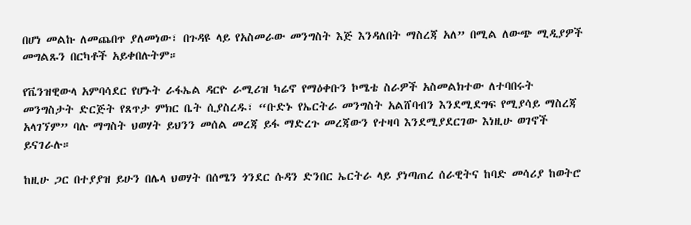በሆነ መልኩ ለመጨበጥ ያለመነው፣ በጉዳዩ ላይ የአስመራው መንግስት እጅ እንዳለበት ማስረጃ አለ” በሚል ለውጭ ሚዲያዎች መግልጹን በርካቶች አይቀበሉትም።

የቬንዝዊውላ አምባሳደር የሆኑት ራፋኤል ዳርዮ ራሚሪዝ ካሬኖ የማዕቀቡን ኮሜቴ ስራዎች አስመልክተው ለተባበሩት መንግስታት ድርጅት የጸጥታ ምክር ቤት ሲያስረዱ፣ “ቡድኑ የኤርትራ መንግስት አልሸባብን እንደሚደግፍ የሚያሳይ ማስረጃ አላገኘም” ባሉ ማግስት ህወሃት ይህንን መሰል መረጃ ይፋ ማድረጉ መረጃውን የተዛባ እንደሚያደርገው እነዚሁ ወገኖች ይናገራሉ።

ከዚሁ ጋር በተያያዝ ይሁን በሌላ ህወሃት በሰሜን ጎንደር ሱዳን ድንበር ኤርትራ ላይ ያነጣጠረ ሰራዊትና ከባድ መሳሪያ ከወትሮ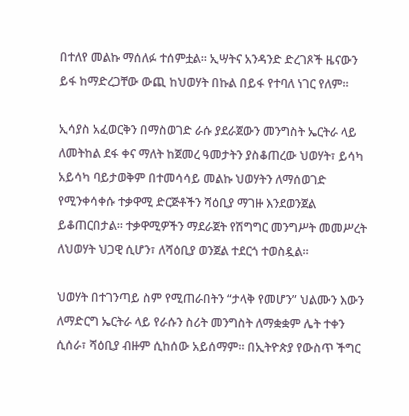በተለየ መልኩ ማሰለፉ ተሰምቷል። ኢሣትና አንዳንድ ድረገጾች ዜናውን ይፋ ከማድረጋቸው ውጪ ከህወሃት በኩል በይፋ የተባለ ነገር የለም።

ኢሳያስ አፈወርቅን በማስወገድ ራሱ ያደራጀውን መንግስት ኤርትራ ላይ ለመትከል ደፋ ቀና ማለት ከጀመረ ዓመታትን ያስቆጠረው ህወሃት፣ ይሳካ አይሳካ ባይታወቅም በተመሳሳይ መልኩ ህወሃትን ለማሰወገድ የሚንቀሳቀሱ ተቃዋሚ ድርጅቶችን ሻዕቢያ ማገዙ እንደወንጀል ይቆጠርበታል። ተቃዋሚዎችን ማደራጀት የሽግግር መንግሥት መመሥረት ለህወሃት ህጋዊ ሲሆን፣ ለሻዕቢያ ወንጀል ተደርጎ ተወስዷል።

ህወሃት በተገንጣይ ስም የሚጠራበትን “ታላቅ የመሆን” ህልሙን እውን ለማድርግ ኤርትራ ላይ የራሱን ስሪት መንግስት ለማቋቋም ሌት ተቀን ሲሰራ፣ ሻዕቢያ ብዙም ሲከሰው አይሰማም። በኢትዮጵያ የውስጥ ችግር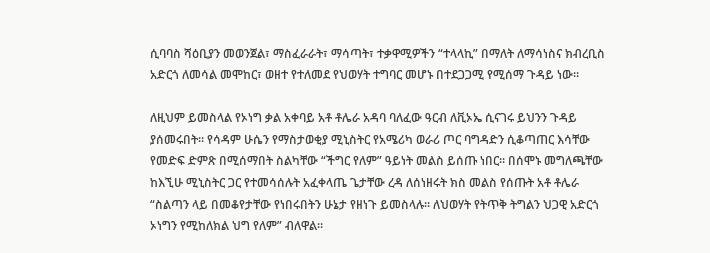ሲባባስ ሻዕቢያን መወንጀል፣ ማስፈራራት፣ ማሳጣት፣ ተቃዋሚዎችን “ተላላኪ” በማለት ለማሳነስና ክብረቢስ አድርጎ ለመሳል መሞከር፣ ወዘተ የተለመደ የህወሃት ተግባር መሆኑ በተደጋጋሚ የሚሰማ ጉዳይ ነው።

ለዚህም ይመስላል የኦነግ ቃል አቀባይ አቶ ቶሌራ አዳባ ባለፈው ዓርብ ለቪኦኤ ሲናገሩ ይህንን ጉዳይ ያሰመሩበት። የሳዳም ሁሴን የማስታወቂያ ሚኒስትር የአሜሪካ ወራሪ ጦር ባግዳድን ሲቆጣጠር እሳቸው የመድፍ ድምጽ በሚሰማበት ስልካቸው “ችግር የለም” ዓይነት መልስ ይሰጡ ነበር። በሰሞኑ መግለጫቸው ከእኚሁ ሚኒስትር ጋር የተመሳሰሉት አፈቀላጤ ጌታቸው ረዳ ለሰነዘሩት ክስ መልስ የሰጡት አቶ ቶሌራ “ስልጣን ላይ በመቆየታቸው የነበሩበትን ሁኔታ የዘነጉ ይመስላሉ። ለህወሃት የትጥቅ ትግልን ህጋዊ አድርጎ ኦነግን የሚከለክል ህግ የለም” ብለዋል።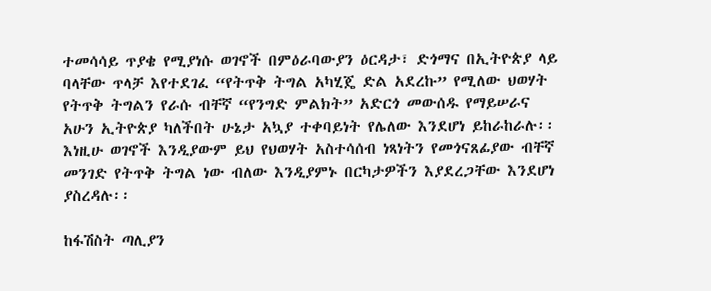ተመሳሳይ ጥያቄ የሚያነሱ ወገኖች በምዕራባውያን ዕርዳታ፣ ድጎማና በኢትዮጵያ ላይ ባላቸው ጥላቻ እየተደገፈ “የትጥቅ ትግል አካሂጄ ድል አደረኩ” የሚለው ህወሃት የትጥቅ ትግልን የራሱ ብቸኛ “የንግድ ምልክት” አድርጎ መውሰዱ የማይሠራና አሁን ኢትዮጵያ ካለችበት ሁኔታ አኳያ ተቀባይነት የሌለው እንደሆነ ይከራከራሉ፡፡ እነዚሁ ወገኖች እንዲያውም ይህ የህወሃት አስተሳሰብ ነጻነትን የመጎናጸፊያው ብቸኛ መንገድ የትጥቅ ትግል ነው ብለው እንዲያምኑ በርካታዎችን እያደረጋቸው እንደሆነ ያስረዳሉ፡፡

ከፋሽስት ጣሊያን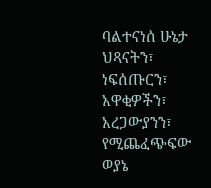ባልተናነሰ ሁኔታ ህጻናትን፣ ነፍሰጡርን፣ አዋቂዎችን፣ አረጋውያንን፣ የሚጨፈጭፍው ወያኔ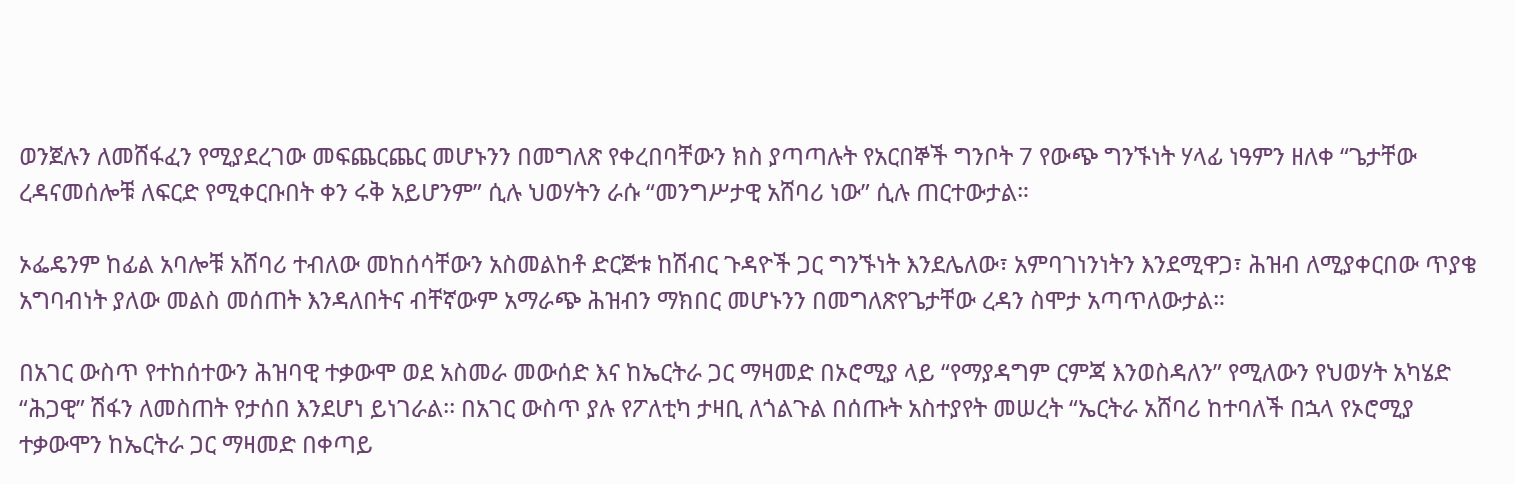ወንጀሉን ለመሸፋፈን የሚያደረገው መፍጨርጨር መሆኑንን በመግለጽ የቀረበባቸውን ክስ ያጣጣሉት የአርበኞች ግንቦት 7 የውጭ ግንኙነት ሃላፊ ነዓምን ዘለቀ “ጌታቸው ረዳናመሰሎቹ ለፍርድ የሚቀርቡበት ቀን ሩቅ አይሆንም” ሲሉ ህወሃትን ራሱ “መንግሥታዊ አሸባሪ ነው” ሲሉ ጠርተውታል።

ኦፌዴንም ከፊል አባሎቹ አሸባሪ ተብለው መከሰሳቸውን አስመልከቶ ድርጅቱ ከሽብር ጉዳዮች ጋር ግንኙነት እንደሌለው፣ አምባገነንነትን እንደሚዋጋ፣ ሕዝብ ለሚያቀርበው ጥያቄ አግባብነት ያለው መልስ መሰጠት እንዳለበትና ብቸኛውም አማራጭ ሕዝብን ማክበር መሆኑንን በመግለጽየጌታቸው ረዳን ስሞታ አጣጥለውታል።

በአገር ውስጥ የተከሰተውን ሕዝባዊ ተቃውሞ ወደ አስመራ መውሰድ እና ከኤርትራ ጋር ማዛመድ በኦሮሚያ ላይ “የማያዳግም ርምጃ እንወስዳለን” የሚለውን የህወሃት አካሄድ “ሕጋዊ” ሽፋን ለመስጠት የታሰበ እንደሆነ ይነገራል፡፡ በአገር ውስጥ ያሉ የፖለቲካ ታዛቢ ለጎልጉል በሰጡት አስተያየት መሠረት “ኤርትራ አሸባሪ ከተባለች በኋላ የኦሮሚያ ተቃውሞን ከኤርትራ ጋር ማዛመድ በቀጣይ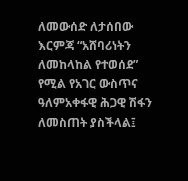ለመውሰድ ለታሰበው እርምጃ “አሸባሪነትን ለመከላከል የተወሰደ” የሚል የአገር ውስጥና ዓለምአቀፋዊ ሕጋዊ ሽፋን ለመስጠት ያስችላል፤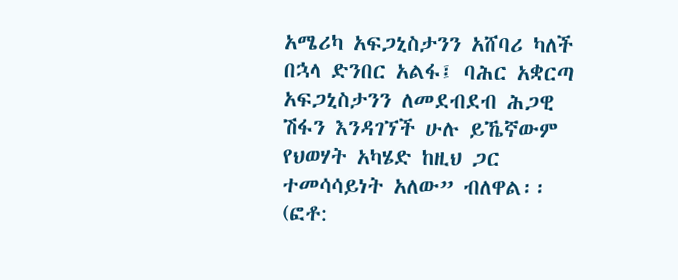አሜሪካ አፍጋኒስታንን አሸባሪ ካለች በኋላ ድንበር አልፋ፤ ባሕር አቋርጣ አፍጋኒስታንን ለመደብደብ ሕጋዊ ሽፋን እንዳገኘች ሁሉ ይኼኛውም የህወሃት አካሄድ ከዚህ ጋር ተመሳሳይነት አለው” ብለዋል፡፡ (ፎቶ: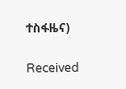ተስፋዜና)

Received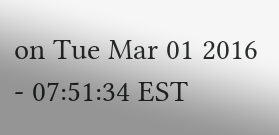on Tue Mar 01 2016 - 07:51:34 EST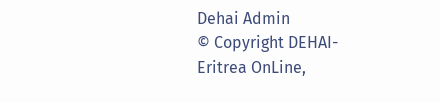Dehai Admin
© Copyright DEHAI-Eritrea OnLine,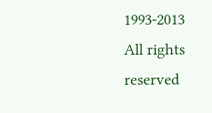1993-2013
All rights reserved